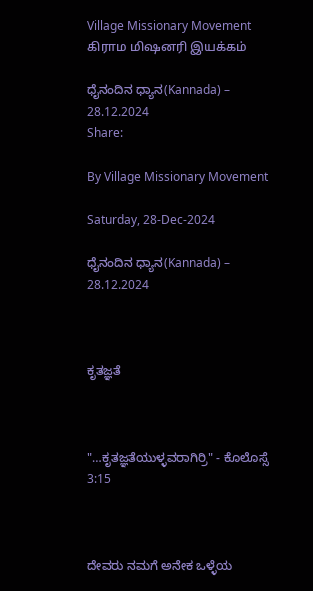Village Missionary Movement         கிராம மிஷனரி இயக்கம்

ಧೈನಂದಿನ ಧ್ಯಾನ(Kannada) – 28.12.2024
Share:

By Village Missionary Movement

Saturday, 28-Dec-2024

ಧೈನಂದಿನ ಧ್ಯಾನ(Kannada) – 28.12.2024



ಕೃತಜ್ಞತೆ



"…ಕೃತಜ್ಞತೆಯುಳ್ಳವರಾಗಿರ್ರಿ" - ಕೊಲೊಸ್ಸೆ 3:15



ದೇವರು ನಮಗೆ ಅನೇಕ ಒಳ್ಳೆಯ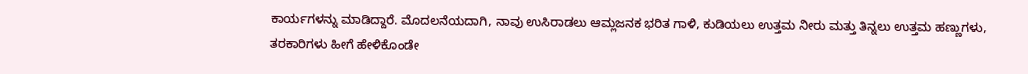ಕಾರ್ಯಗಳನ್ನು ಮಾಡಿದ್ದಾರೆ. ಮೊದಲನೆಯದಾಗಿ, ನಾವು ಉಸಿರಾಡಲು ಆಮ್ಲಜನಕ ಭರಿತ ಗಾಳಿ, ಕುಡಿಯಲು ಉತ್ತಮ ನೀರು ಮತ್ತು ತಿನ್ನಲು ಉತ್ತಮ ಹಣ್ಣುಗಳು, ತರಕಾರಿಗಳು ಹೀಗೆ ಹೇಳಿಕೊಂಡೇ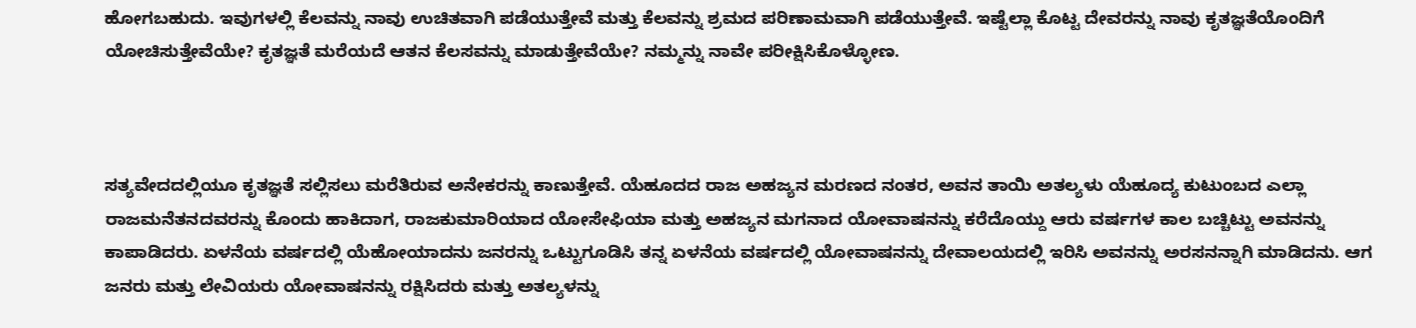ಹೋಗಬಹುದು. ಇವುಗಳಲ್ಲಿ ಕೆಲವನ್ನು ನಾವು ಉಚಿತವಾಗಿ ಪಡೆಯುತ್ತೇವೆ ಮತ್ತು ಕೆಲವನ್ನು ಶ್ರಮದ ಪರಿಣಾಮವಾಗಿ ಪಡೆಯುತ್ತೇವೆ. ಇಷ್ಟೆಲ್ಲಾ ಕೊಟ್ಟ ದೇವರನ್ನು ನಾವು ಕೃತಜ್ಞತೆಯೊಂದಿಗೆ ಯೋಚಿಸುತ್ತೇವೆಯೇ? ಕೃತಜ್ಞತೆ ಮರೆಯದೆ ಆತನ ಕೆಲಸವನ್ನು ಮಾಡುತ್ತೇವೆಯೇ? ನಮ್ಮನ್ನು ನಾವೇ ಪರೀಕ್ಷಿಸಿಕೊಳ್ಳೋಣ.



ಸತ್ಯವೇದದಲ್ಲಿಯೂ ಕೃತಜ್ಞತೆ ಸಲ್ಲಿಸಲು ಮರೆತಿರುವ ಅನೇಕರನ್ನು ಕಾಣುತ್ತೇವೆ. ಯೆಹೂದದ ರಾಜ ಅಹಜ್ಯನ ಮರಣದ ನಂತರ, ಅವನ ತಾಯಿ ಅತಲ್ಯಳು ಯೆಹೂದ್ಯ ಕುಟುಂಬದ ಎಲ್ಲಾ ರಾಜಮನೆತನದವರನ್ನು ಕೊಂದು ಹಾಕಿದಾಗ, ರಾಜಕುಮಾರಿಯಾದ ಯೋಸೇಫಿಯಾ ಮತ್ತು ಅಹಜ್ಯನ ಮಗನಾದ ಯೋವಾಷನನ್ನು ಕರೆದೊಯ್ದು ಆರು ವರ್ಷಗಳ ಕಾಲ ಬಚ್ಚಿಟ್ಟು ಅವನನ್ನು ಕಾಪಾಡಿದರು. ಏಳನೆಯ ವರ್ಷದಲ್ಲಿ ಯೆಹೋಯಾದನು ಜನರನ್ನು ಒಟ್ಟುಗೂಡಿಸಿ ತನ್ನ ಏಳನೆಯ ವರ್ಷದಲ್ಲಿ ಯೋವಾಷನನ್ನು ದೇವಾಲಯದಲ್ಲಿ ಇರಿಸಿ ಅವನನ್ನು ಅರಸನನ್ನಾಗಿ ಮಾಡಿದನು. ಆಗ ಜನರು ಮತ್ತು ಲೇವಿಯರು ಯೋವಾಷನನ್ನು ರಕ್ಷಿಸಿದರು ಮತ್ತು ಅತಲ್ಯಳನ್ನು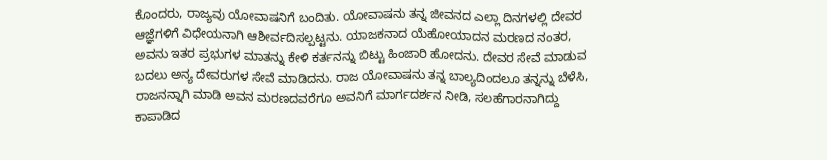ಕೊಂದರು, ರಾಜ್ಯವು ಯೋವಾಷನಿಗೆ ಬಂದಿತು. ಯೋವಾಷನು ತನ್ನ ಜೀವನದ ಎಲ್ಲಾ ದಿನಗಳಲ್ಲಿ ದೇವರ ಆಜ್ಞೆಗಳಿಗೆ ವಿಧೇಯನಾಗಿ ಆಶೀರ್ವದಿಸಲ್ಪಟ್ಟನು. ಯಾಜಕನಾದ ಯೆಹೋಯಾದನ ಮರಣದ ನಂತರ, ಅವನು ಇತರ ಪ್ರಭುಗಳ ಮಾತನ್ನು ಕೇಳಿ ಕರ್ತನನ್ನು ಬಿಟ್ಟು ಹಿಂಜಾರಿ ಹೋದನು. ದೇವರ ಸೇವೆ ಮಾಡುವ ಬದಲು ಅನ್ಯ ದೇವರುಗಳ ಸೇವೆ ಮಾಡಿದನು. ರಾಜ ಯೋವಾಷನು ತನ್ನ ಬಾಲ್ಯದಿಂದಲೂ ತನ್ನನ್ನು ಬೆಳೆಸಿ, ರಾಜನನ್ನಾಗಿ ಮಾಡಿ ಅವನ ಮರಣದವರೆಗೂ ಅವನಿಗೆ ಮಾರ್ಗದರ್ಶನ ನೀಡಿ, ಸಲಹೆಗಾರನಾಗಿದ್ದು ಕಾಪಾಡಿದ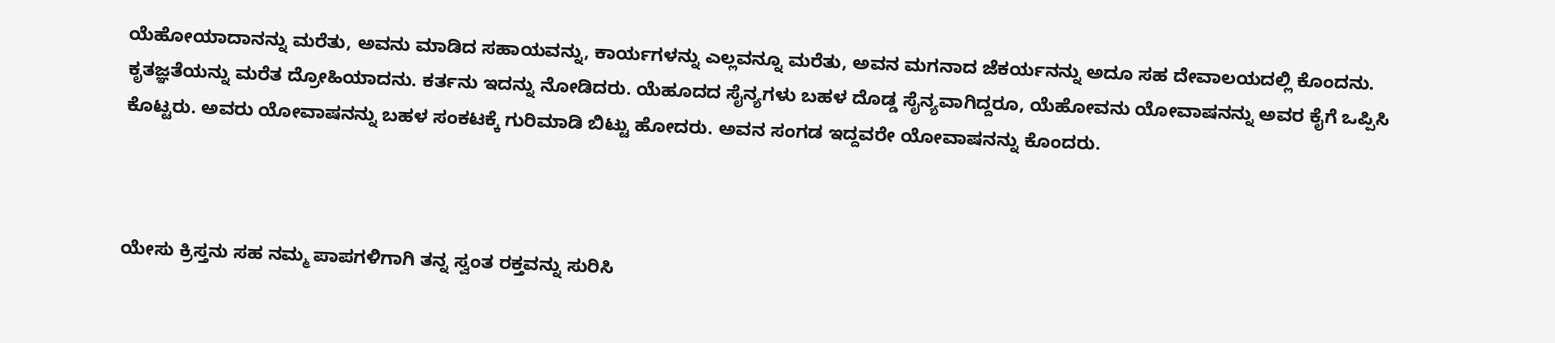ಯೆಹೋಯಾದಾನನ್ನು ಮರೆತು, ಅವನು ಮಾಡಿದ ಸಹಾಯವನ್ನು, ಕಾರ್ಯಗಳನ್ನು ಎಲ್ಲವನ್ನೂ ಮರೆತು, ಅವನ ಮಗನಾದ ಜೆಕರ್ಯನನ್ನು ಅದೂ ಸಹ ದೇವಾಲಯದಲ್ಲಿ ಕೊಂದನು. ಕೃತಜ್ಞತೆಯನ್ನು ಮರೆತ ದ್ರೋಹಿಯಾದನು. ಕರ್ತನು ಇದನ್ನು ನೋಡಿದರು. ಯೆಹೂದದ ಸೈನ್ಯಗಳು ಬಹಳ ದೊಡ್ಡ ಸೈನ್ಯವಾಗಿದ್ದರೂ, ಯೆಹೋವನು ಯೋವಾಷನನ್ನು ಅವರ ಕೈಗೆ ಒಪ್ಪಿಸಿ ಕೊಟ್ಟರು. ಅವರು ಯೋವಾಷನನ್ನು ಬಹಳ ಸಂಕಟಕ್ಕೆ ಗುರಿಮಾಡಿ ಬಿಟ್ಟು ಹೋದರು. ಅವನ ಸಂಗಡ ಇದ್ದವರೇ ಯೋವಾಷನನ್ನು ಕೊಂದರು.



ಯೇಸು ಕ್ರಿಸ್ತನು ಸಹ ನಮ್ಮ ಪಾಪಗಳಿಗಾಗಿ ತನ್ನ ಸ್ವಂತ ರಕ್ತವನ್ನು ಸುರಿಸಿ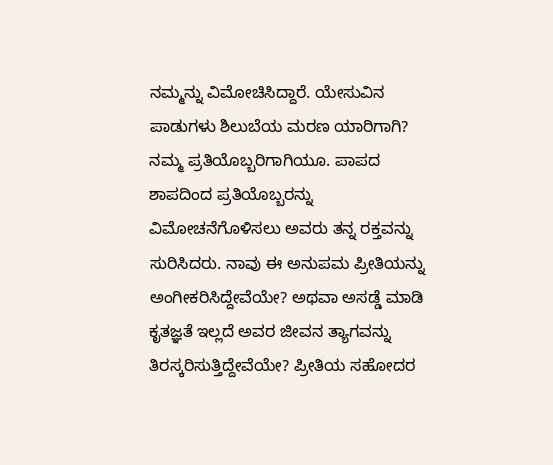ನಮ್ಮನ್ನು ವಿಮೋಚಿಸಿದ್ದಾರೆ. ಯೇಸುವಿನ ಪಾಡುಗಳು ಶಿಲುಬೆಯ ಮರಣ ಯಾರಿಗಾಗಿ? ನಮ್ಮ ಪ್ರತಿಯೊಬ್ಬರಿಗಾಗಿಯೂ. ಪಾಪದ ಶಾಪದಿಂದ ಪ್ರತಿಯೊಬ್ಬರನ್ನು ವಿಮೋಚನೆಗೊಳಿಸಲು ಅವರು ತನ್ನ ರಕ್ತವನ್ನು ಸುರಿಸಿದರು. ನಾವು ಈ ಅನುಪಮ ಪ್ರೀತಿಯನ್ನು ಅಂಗೀಕರಿಸಿದ್ದೇವೆಯೇ? ಅಥವಾ ಅಸಡ್ಡೆ ಮಾಡಿ ಕೃತಜ್ಞತೆ ಇಲ್ಲದೆ ಅವರ ಜೀವನ ತ್ಯಾಗವನ್ನು ತಿರಸ್ಕರಿಸುತ್ತಿದ್ದೇವೆಯೇ? ಪ್ರೀತಿಯ ಸಹೋದರ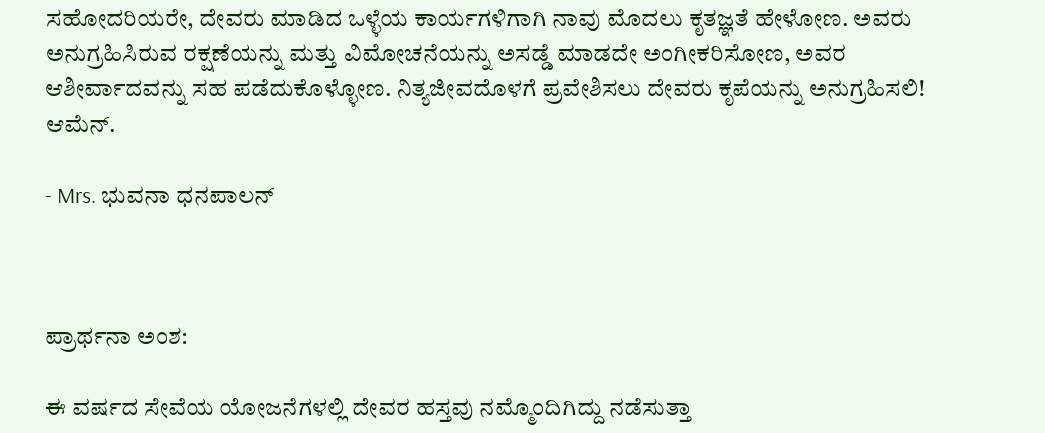ಸಹೋದರಿಯರೇ, ದೇವರು ಮಾಡಿದ ಒಳ್ಳೆಯ ಕಾರ್ಯಗಳಿಗಾಗಿ ನಾವು ಮೊದಲು ಕೃತಜ್ಞತೆ ಹೇಳೋಣ. ಅವರು ಅನುಗ್ರಹಿಸಿರುವ ರಕ್ಷಣೆಯನ್ನು ಮತ್ತು ವಿಮೋಚನೆಯನ್ನು ಅಸಡ್ಡೆ ಮಾಡದೇ ಅಂಗೀಕರಿಸೋಣ, ಅವರ ಆಶೀರ್ವಾದವನ್ನು ಸಹ ಪಡೆದುಕೊಳ್ಳೋಣ. ನಿತ್ಯಜೀವದೊಳಗೆ ಪ್ರವೇಶಿಸಲು ದೇವರು ಕೃಪೆಯನ್ನು ಅನುಗ್ರಹಿಸಲಿ! ಆಮೆನ್.

- Mrs. ಭುವನಾ ಧನಪಾಲನ್



ಪ್ರಾರ್ಥನಾ ಅಂಶ:

ಈ ವರ್ಷದ ಸೇವೆಯ ಯೋಜನೆಗಳಲ್ಲಿ ದೇವರ ಹಸ್ತವು ನಮ್ಮೊಂದಿಗಿದ್ದು ನಡೆಸುತ್ತಾ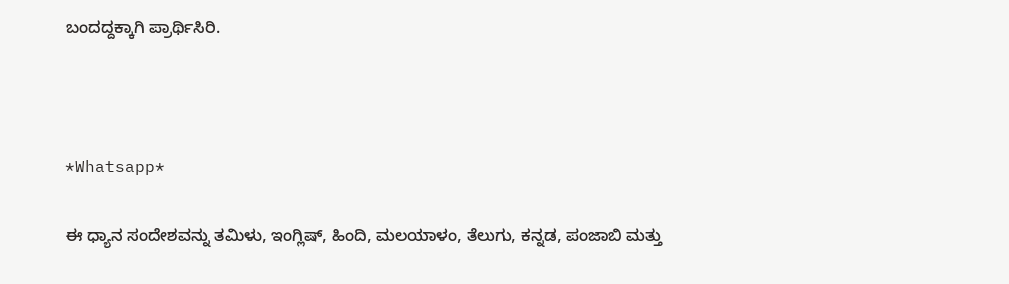ಬಂದದ್ದಕ್ಕಾಗಿ ಪ್ರಾರ್ಥಿಸಿರಿ.



*Whatsapp*

ಈ ಧ್ಯಾನ ಸಂದೇಶವನ್ನು ತಮಿಳು, ಇಂಗ್ಲಿಷ್, ಹಿಂದಿ, ಮಲಯಾಳಂ, ತೆಲುಗು, ಕನ್ನಡ, ಪಂಜಾಬಿ ಮತ್ತು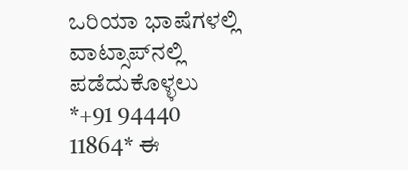ಒರಿಯಾ ಭಾಷೆಗಳಲ್ಲಿ ವಾಟ್ಸಾಪ್‌ನಲ್ಲಿ ಪಡೆದುಕೊಳ್ಳಲು *+91 94440 11864* ಈ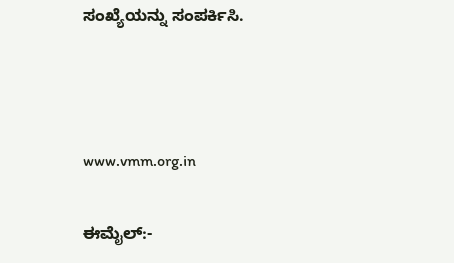ಸಂಖ್ಯೆಯನ್ನು ಸಂಪರ್ಕಿಸಿ.



www.vmm.org.in

ಈಮೈಲ್:-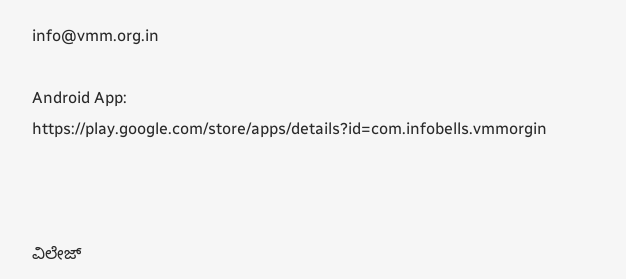info@vmm.org.in

Android App: https://play.google.com/store/apps/details?id=com.infobells.vmmorgin



ವಿಲೇಜ್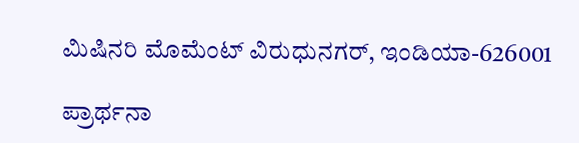ಮಿಷಿನರಿ ಮೊಮೆಂಟ್ ವಿರುಧುನಗರ್, ಇಂಡಿಯಾ-626001

ಪ್ರಾರ್ಥನಾ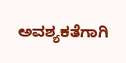ಅವಶ್ಯಕತೆಗಾಗಿ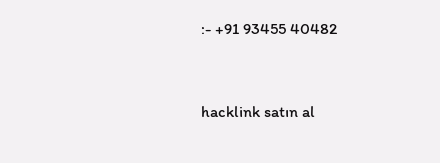:- +91 93455 40482



hacklink satın al